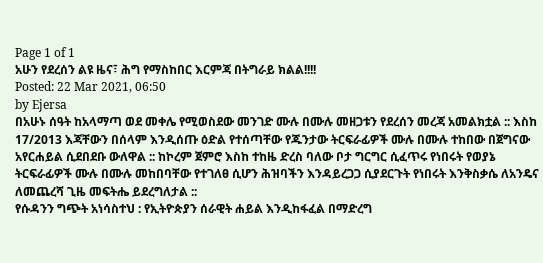Page 1 of 1
አሁን የደረሰን ልዩ ዜና፣ ሕግ የማስከበር እርምጃ በትግራይ ክልል!!!!
Posted: 22 Mar 2021, 06:50
by Ejersa
በአሁኑ ሰዓት ከአላማጣ ወደ መቀሌ የሚወስደው መንገድ ሙሉ በሙሉ መዘጋቱን የደረሰን መረጃ አመልክቷል :: እስከ 17/2013 እጃቸውን በሰላም እንዲሰጡ ዕድል የተሰጣቸው የጁንታው ትርፍራፊዎች ሙሉ በሙሉ ተከበው በጀግናው አየርሐይል ሲደበደቡ ውለዋል :: ከኮረም ጀምሮ እስከ ተከዜ ድረስ ባለው ቦታ ግርግር ሲፈጥሩ የነበሩት የወያኔ ትርፍራፊዎች ሙሉ በሙሉ መከበባቸው የተገለፀ ሲሆን ሕዝባችን እንዳይረጋጋ ሲያደርጉት የነበሩት እንቅስቃሴ ለአንዴና ለመጨረሻ ጊዜ መፍትሔ ይደረግለታል ::
የሱዳንን ግጭት አነሳስተህ : የኢትዮጵያን ሰራዊት ሐይል እንዲከፋፈል በማድረግ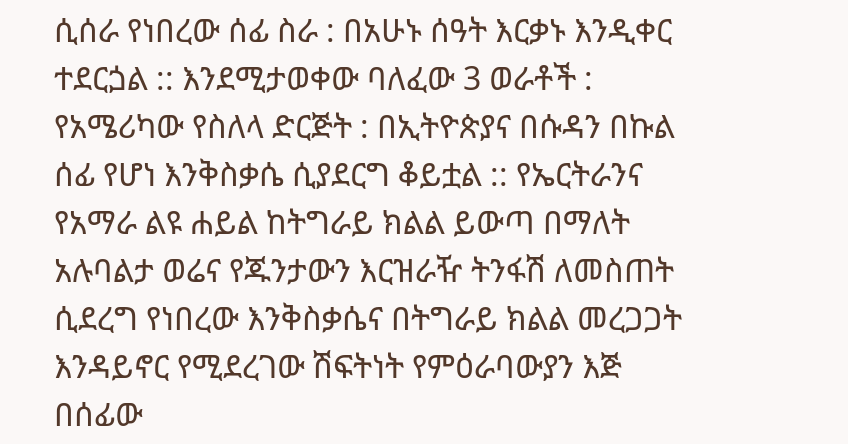ሲሰራ የነበረው ሰፊ ስራ : በአሁኑ ሰዓት እርቃኑ እንዲቀር ተደርጏል :: እንደሚታወቀው ባለፈው 3 ወራቶች : የአሜሪካው የስለላ ድርጅት : በኢትዮጵያና በሱዳን በኩል ሰፊ የሆነ እንቅስቃሴ ሲያደርግ ቆይቷል :: የኤርትራንና የአማራ ልዩ ሐይል ከትግራይ ክልል ይውጣ በማለት አሉባልታ ወሬና የጁንታውን እርዝራዥ ትንፋሽ ለመስጠት ሲደረግ የነበረው እንቅስቃሴና በትግራይ ክልል መረጋጋት እንዳይኖር የሚደረገው ሽፍትነት የምዕራባውያን እጅ በሰፊው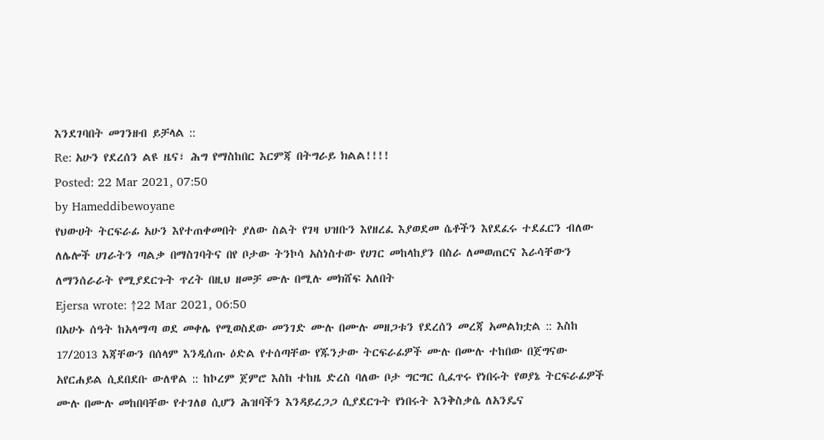እንደገባበት መገንዘብ ይቻላል ::
Re: አሁን የደረሰን ልዩ ዜና፣ ሕግ የማስከበር እርምጃ በትግራይ ክልል!!!!
Posted: 22 Mar 2021, 07:50
by Hameddibewoyane
የህውሀት ትርፍራፊ አሁን እየተጠቀመበት ያለው ስልት የገዛ ህዝቡን እየዘረፈ እያወደመ ሴቶችን እየደፈሩ ተደፈርን ብለው ለሌሎች ሀገራትን ጣልቃ በማስገባትና በየ ቦታው ትንኮሳ አስነስተው የሀገር መከላከያን በስራ ለመወጠርና እራሳቸውን ለማንሰራራት የሚያደርጉት ጥረት በዚህ ዘመቻ ሙሉ በሚሉ መክሸፍ አለበት
Ejersa wrote: ↑22 Mar 2021, 06:50
በአሁኑ ሰዓት ከአላማጣ ወደ መቀሌ የሚወስደው መንገድ ሙሉ በሙሉ መዘጋቱን የደረሰን መረጃ አመልክቷል :: እስከ 17/2013 እጃቸውን በሰላም እንዲሰጡ ዕድል የተሰጣቸው የጁንታው ትርፍራፊዎች ሙሉ በሙሉ ተከበው በጀግናው አየርሐይል ሲደበደቡ ውለዋል :: ከኮረም ጀምሮ እስከ ተከዜ ድረስ ባለው ቦታ ግርግር ሲፈጥሩ የነበሩት የወያኔ ትርፍራፊዎች ሙሉ በሙሉ መከበባቸው የተገለፀ ሲሆን ሕዝባችን እንዳይረጋጋ ሲያደርጉት የነበሩት እንቅስቃሴ ለአንዴና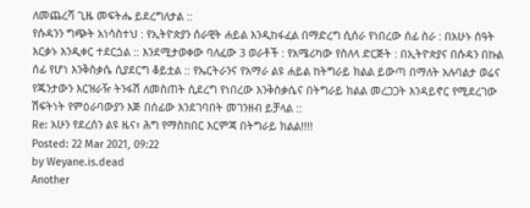ለመጨረሻ ጊዜ መፍትሔ ይደረግለታል ::
የሱዳንን ግጭት አነሳስተህ : የኢትዮጵያን ሰራዊት ሐይል እንዲከፋፈል በማድረግ ሲሰራ የነበረው ሰፊ ስራ : በአሁኑ ሰዓት እርቃኑ እንዲቀር ተደርጏል :: እንደሚታወቀው ባለፈው 3 ወራቶች : የአሜሪካው የስለላ ድርጅት : በኢትዮጵያና በሱዳን በኩል ሰፊ የሆነ እንቅስቃሴ ሲያደርግ ቆይቷል :: የኤርትራንና የአማራ ልዩ ሐይል ከትግራይ ክልል ይውጣ በማለት አሉባልታ ወሬና የጁንታውን እርዝራዥ ትንፋሽ ለመስጠት ሲደረግ የነበረው እንቅስቃሴና በትግራይ ክልል መረጋጋት እንዳይኖር የሚደረገው ሽፍትነት የምዕራባውያን እጅ በሰፊው እንደገባበት መገንዘብ ይቻላል ::
Re: አሁን የደረሰን ልዩ ዜና፣ ሕግ የማስከበር እርምጃ በትግራይ ክልል!!!!
Posted: 22 Mar 2021, 09:22
by Weyane.is.dead
Another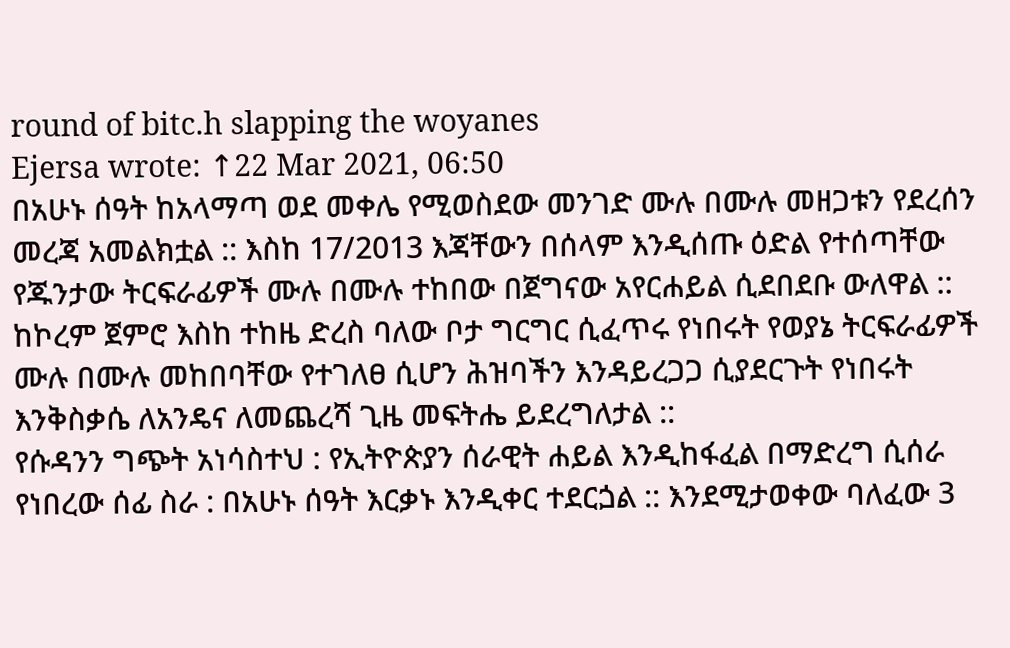round of bitc.h slapping the woyanes
Ejersa wrote: ↑22 Mar 2021, 06:50
በአሁኑ ሰዓት ከአላማጣ ወደ መቀሌ የሚወስደው መንገድ ሙሉ በሙሉ መዘጋቱን የደረሰን መረጃ አመልክቷል :: እስከ 17/2013 እጃቸውን በሰላም እንዲሰጡ ዕድል የተሰጣቸው የጁንታው ትርፍራፊዎች ሙሉ በሙሉ ተከበው በጀግናው አየርሐይል ሲደበደቡ ውለዋል :: ከኮረም ጀምሮ እስከ ተከዜ ድረስ ባለው ቦታ ግርግር ሲፈጥሩ የነበሩት የወያኔ ትርፍራፊዎች ሙሉ በሙሉ መከበባቸው የተገለፀ ሲሆን ሕዝባችን እንዳይረጋጋ ሲያደርጉት የነበሩት እንቅስቃሴ ለአንዴና ለመጨረሻ ጊዜ መፍትሔ ይደረግለታል ::
የሱዳንን ግጭት አነሳስተህ : የኢትዮጵያን ሰራዊት ሐይል እንዲከፋፈል በማድረግ ሲሰራ የነበረው ሰፊ ስራ : በአሁኑ ሰዓት እርቃኑ እንዲቀር ተደርጏል :: እንደሚታወቀው ባለፈው 3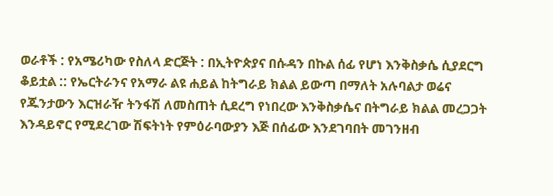ወራቶች : የአሜሪካው የስለላ ድርጅት : በኢትዮጵያና በሱዳን በኩል ሰፊ የሆነ እንቅስቃሴ ሲያደርግ ቆይቷል :: የኤርትራንና የአማራ ልዩ ሐይል ከትግራይ ክልል ይውጣ በማለት አሉባልታ ወሬና የጁንታውን እርዝራዥ ትንፋሽ ለመስጠት ሲደረግ የነበረው እንቅስቃሴና በትግራይ ክልል መረጋጋት እንዳይኖር የሚደረገው ሽፍትነት የምዕራባውያን እጅ በሰፊው እንደገባበት መገንዘብ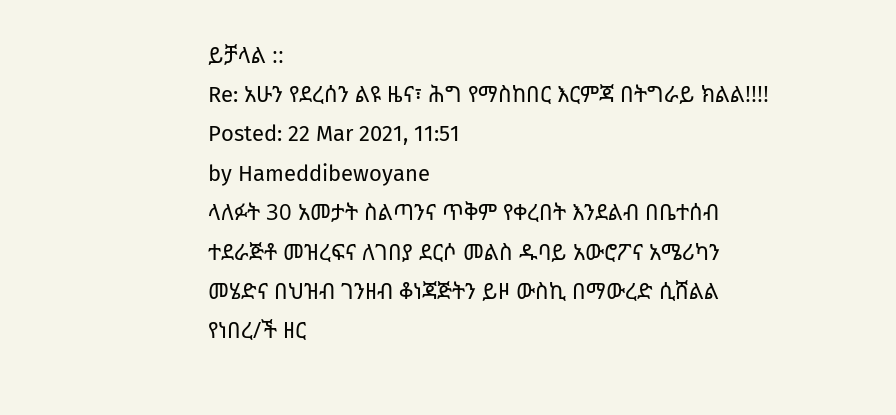ይቻላል ::
Re: አሁን የደረሰን ልዩ ዜና፣ ሕግ የማስከበር እርምጃ በትግራይ ክልል!!!!
Posted: 22 Mar 2021, 11:51
by Hameddibewoyane
ላለፉት 30 አመታት ስልጣንና ጥቅም የቀረበት እንደልብ በቤተሰብ ተደራጅቶ መዝረፍና ለገበያ ደርሶ መልስ ዱባይ አውሮፖና አሜሪካን መሄድና በህዝብ ገንዘብ ቆነጃጅትን ይዞ ውስኪ በማውረድ ሲሸልል የነበረ/ች ዘር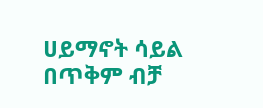ሀይማኖት ሳይል በጥቅም ብቻ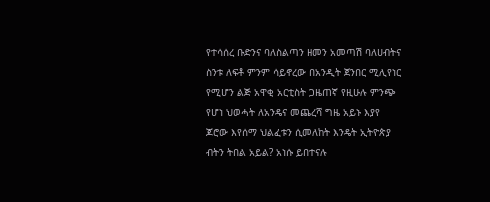የተሳሰረ ቡድንና ባለስልጣን ዘመን አመጣሽ ባለሀብትና ስንቱ ለፍቶ ምንም ሳይኖረው በአንዲት ጀንበር ሚሊየነር የሚሆን ልጅ አዋቂ አርቲስት ጋዜጠኛ የዚሁሉ ምንጭ የሆነ ህወሓት ለአንዴና መጨረሻ ግዜ አይኑ እያየ ጆሮው እየሰማ ህልፈቱን ሲመለከት እንዴት ኢትዮጵያ ብትን ትበል አይል? አነሱ ይበተናሉ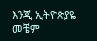እንጂ ኢትዮጵያዬ መቼም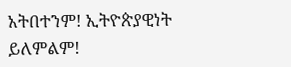አትበተንም! ኢትዮጵያዊነት ይለምልም!